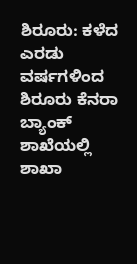ಶಿರೂರು: ಕಳೆದ ಎರಡು ವರ್ಷಗಳಿಂದ ಶಿರೂರು ಕೆನರಾ ಬ್ಯಾಂಕ್ ಶಾಖೆಯಲ್ಲಿ ಶಾಖಾ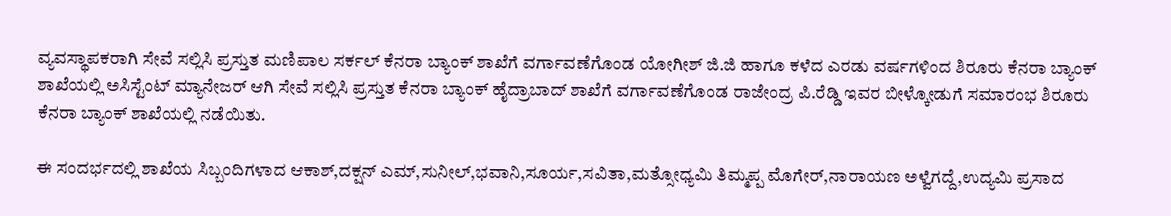ವ್ಯವಸ್ಥಾಪಕರಾಗಿ ಸೇವೆ ಸಲ್ಲಿಸಿ ಪ್ರಸ್ತುತ ಮಣಿಪಾಲ ಸರ್ಕಲ್ ಕೆನರಾ ಬ್ಯಾಂಕ್ ಶಾಖೆಗೆ ವರ್ಗಾವಣೆಗೊಂಡ ಯೋಗೀಶ್ ಜಿ.ಜಿ ಹಾಗೂ ಕಳೆದ ಎರಡು ವರ್ಷಗಳಿಂದ ಶಿರೂರು ಕೆನರಾ ಬ್ಯಾಂಕ್ ಶಾಖೆಯಲ್ಲಿ ಅಸಿಸ್ಟೆಂಟ್ ಮ್ಯಾನೇಜರ್ ಆಗಿ ಸೇವೆ ಸಲ್ಲಿಸಿ ಪ್ರಸ್ತುತ ಕೆನರಾ ಬ್ಯಾಂಕ್ ಹೈದ್ರಾಬಾದ್ ಶಾಖೆಗೆ ವರ್ಗಾವಣೆಗೊಂಡ ರಾಜೇಂದ್ರ ಪಿ.ರೆಡ್ಡಿ ಇವರ ಬೀಳ್ಕೋಡುಗೆ ಸಮಾರಂಭ ಶಿರೂರು ಕೆನರಾ ಬ್ಯಾಂಕ್ ಶಾಖೆಯಲ್ಲಿ ನಡೆಯಿತು.

ಈ ಸಂದರ್ಭದಲ್ಲಿ ಶಾಖೆಯ ಸಿಬ್ಬಂದಿಗಳಾದ ಆಕಾಶ್,ದಕ್ಷನ್ ಎಮ್,ಸುನೀಲ್,ಭವಾನಿ,ಸೂರ್ಯ,ಸವಿತಾ,ಮತ್ಸೋಧ್ಯಮಿ ತಿಮ್ಮಪ್ಪ ಮೊಗೇರ್,ನಾರಾಯಣ ಅಳ್ವೆಗದ್ದೆ,ಉದ್ಯಮಿ ಪ್ರಸಾದ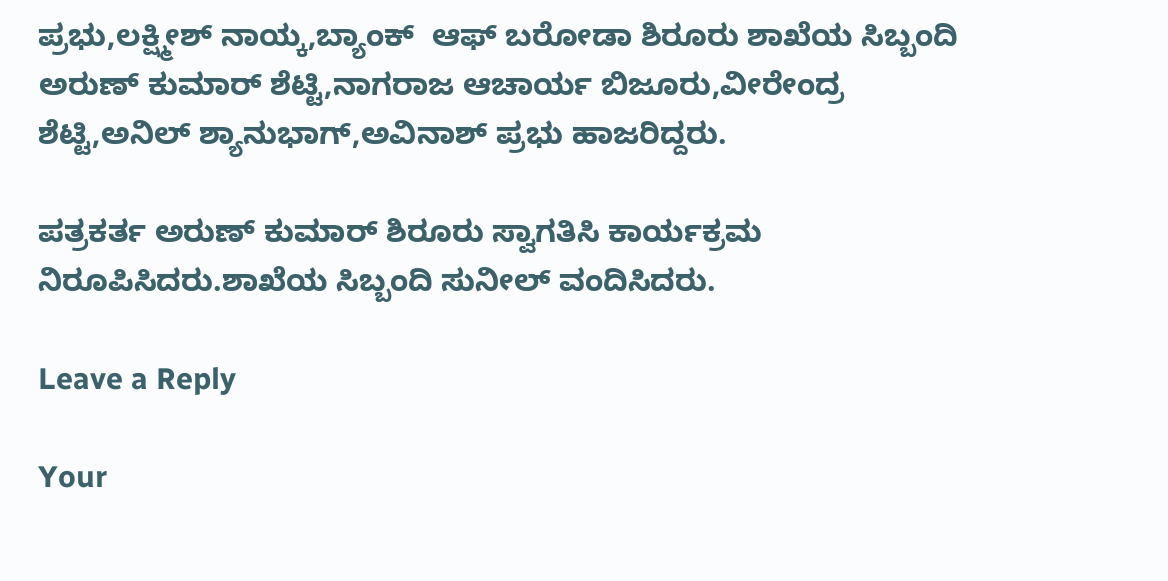ಪ್ರಭು,ಲಕ್ಷ್ಮೀಶ್ ನಾಯ್ಕ,ಬ್ಯಾಂಕ್  ಆಫ್ ಬರೋಡಾ ಶಿರೂರು ಶಾಖೆಯ ಸಿಬ್ಬಂದಿ ಅರುಣ್ ಕುಮಾರ್ ಶೆಟ್ಟಿ,ನಾಗರಾಜ ಆಚಾರ್ಯ ಬಿಜೂರು,ವೀರೇಂದ್ರ ಶೆಟ್ಟಿ,ಅನಿಲ್ ಶ್ಯಾನುಭಾಗ್,ಅವಿನಾಶ್ ಪ್ರಭು ಹಾಜರಿದ್ದರು.

ಪತ್ರಕರ್ತ ಅರುಣ್ ಕುಮಾರ್ ಶಿರೂರು ಸ್ವಾಗತಿಸಿ ಕಾರ್ಯಕ್ರಮ ನಿರೂಪಿಸಿದರು.ಶಾಖೆಯ ಸಿಬ್ಬಂದಿ ಸುನೀಲ್ ವಂದಿಸಿದರು.

Leave a Reply

Your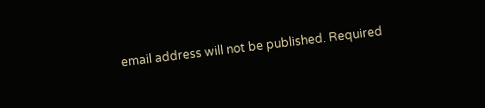email address will not be published. Required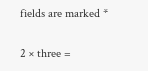fields are marked *

2 × three =